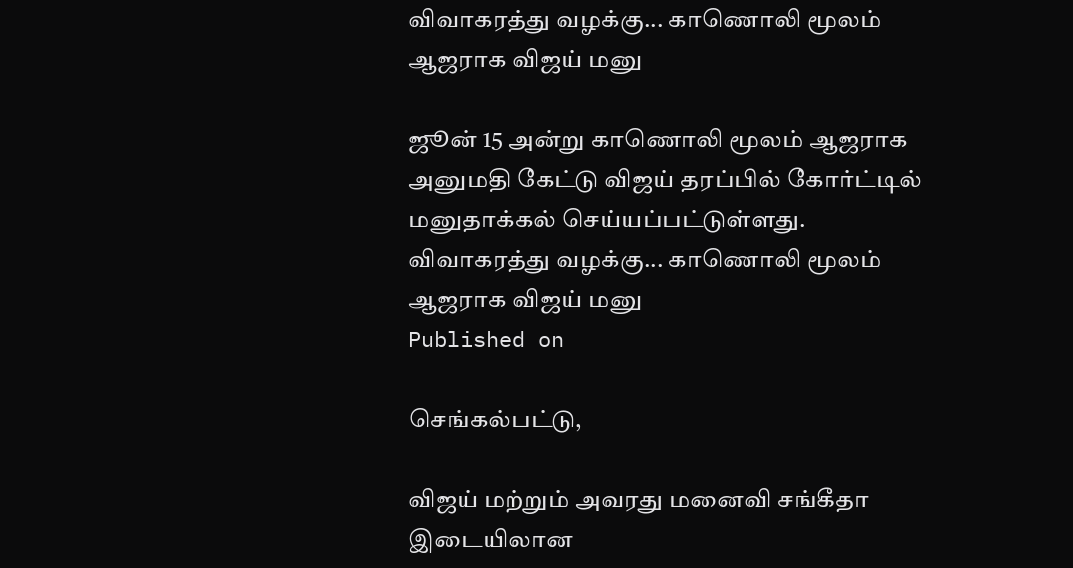விவாகரத்து வழக்கு... காணொலி மூலம் ஆஜராக விஜய் மனு

ஜூன் 15 அன்று காணொலி மூலம் ஆஜராக அனுமதி கேட்டு விஜய் தரப்பில் கோர்ட்டில் மனுதாக்கல் செய்யப்பட்டுள்ளது.
விவாகரத்து வழக்கு... காணொலி மூலம் ஆஜராக விஜய் மனு
Published on

செங்கல்பட்டு,

விஜய் மற்றும் அவரது மனைவி சங்கீதா இடையிலான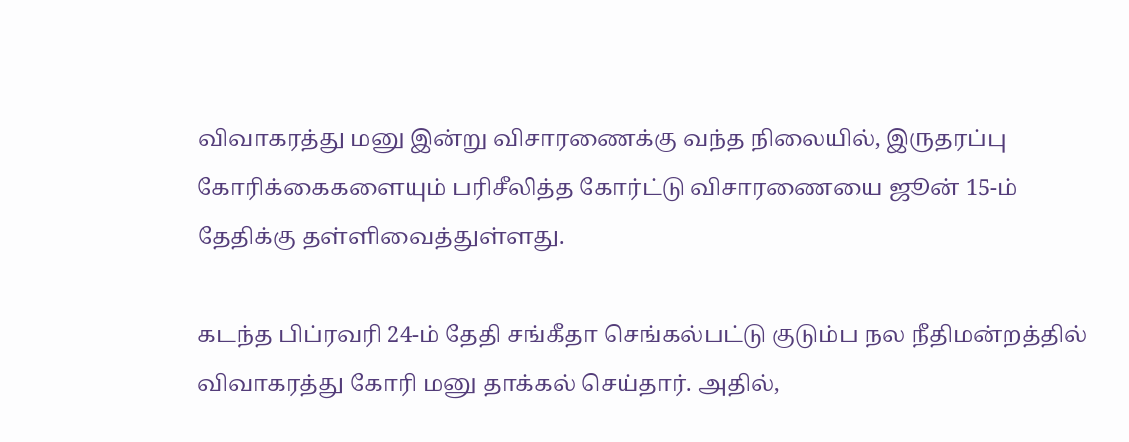விவாகரத்து மனு இன்று விசாரணைக்கு வந்த நிலையில், இருதரப்பு கோரிக்கைகளையும் பரிசீலித்த கோர்ட்டு விசாரணையை ஜூன் 15-ம் தேதிக்கு தள்ளிவைத்துள்ளது.

கடந்த பிப்ரவரி 24-ம் தேதி சங்கீதா செங்கல்பட்டு குடும்ப நல நீதிமன்றத்தில் விவாகரத்து கோரி மனு தாக்கல் செய்தார். அதில்,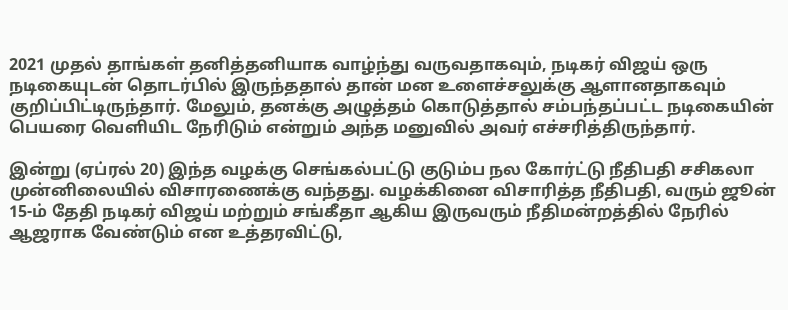2021 முதல் தாங்கள் தனித்தனியாக வாழ்ந்து வருவதாகவும், நடிகர் விஜய் ஒரு நடிகையுடன் தொடர்பில் இருந்ததால் தான் மன உளைச்சலுக்கு ஆளானதாகவும் குறிப்பிட்டிருந்தார். மேலும், தனக்கு அழுத்தம் கொடுத்தால் சம்பந்தப்பட்ட நடிகையின் பெயரை வெளியிட நேரிடும் என்றும் அந்த மனுவில் அவர் எச்சரித்திருந்தார்.

இன்று (ஏப்ரல் 20) இந்த வழக்கு செங்கல்பட்டு குடும்ப நல கோர்ட்டு நீதிபதி சசிகலா முன்னிலையில் விசாரணைக்கு வந்தது. வழக்கினை விசாரித்த நீதிபதி, வரும் ஜூன் 15-ம் தேதி நடிகர் விஜய் மற்றும் சங்கீதா ஆகிய இருவரும் நீதிமன்றத்தில் நேரில் ஆஜராக வேண்டும் என உத்தரவிட்டு,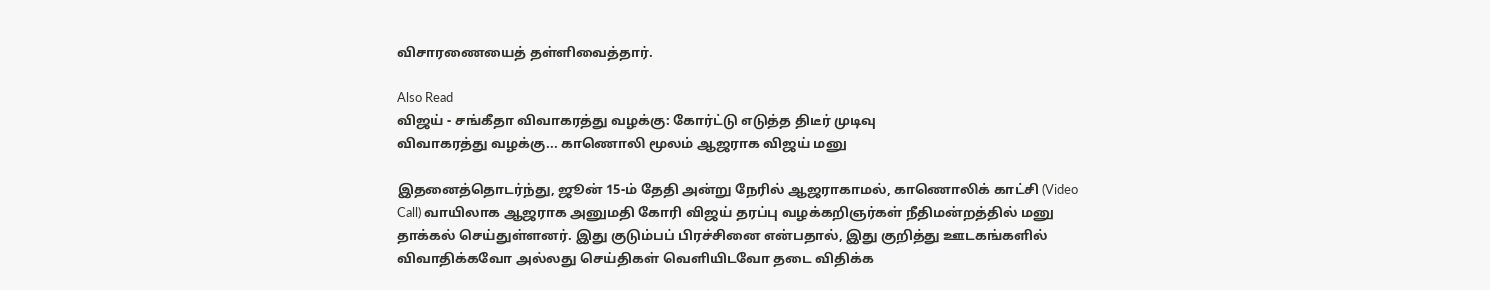விசாரணையைத் தள்ளிவைத்தார்.

Also Read
விஜய் - சங்கீதா விவாகரத்து வழக்கு: கோர்ட்டு எடுத்த திடீர் முடிவு
விவாகரத்து வழக்கு... காணொலி மூலம் ஆஜராக விஜய் மனு

இதனைத்தொடர்ந்து, ஜூன் 15-ம் தேதி அன்று நேரில் ஆஜராகாமல், காணொலிக் காட்சி (Video Call) வாயிலாக ஆஜராக அனுமதி கோரி விஜய் தரப்பு வழக்கறிஞர்கள் நீதிமன்றத்தில் மனு தாக்கல் செய்துள்ளனர். இது குடும்பப் பிரச்சினை என்பதால், இது குறித்து ஊடகங்களில் விவாதிக்கவோ அல்லது செய்திகள் வெளியிடவோ தடை விதிக்க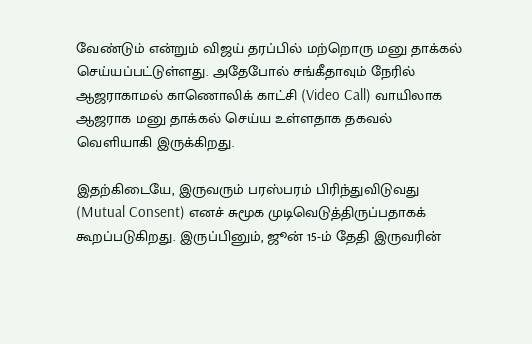வேண்டும் என்றும் விஜய் தரப்பில் மற்றொரு மனு தாக்கல் செய்யப்பட்டுள்ளது. அதேபோல் சங்கீதாவும் நேரில் ஆஜராகாமல் காணொலிக் காட்சி (Video Call) வாயிலாக ஆஜராக மனு தாக்கல் செய்ய உள்ளதாக தகவல் வெளியாகி இருக்கிறது.

இதற்கிடையே, இருவரும் பரஸ்பரம் பிரிந்துவிடுவது (Mutual Consent) எனச் சுமூக முடிவெடுத்திருப்பதாகக் கூறப்படுகிறது. இருப்பினும், ஜூன் 15-ம் தேதி இருவரின்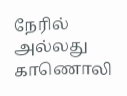நேரில் அல்லது காணொலி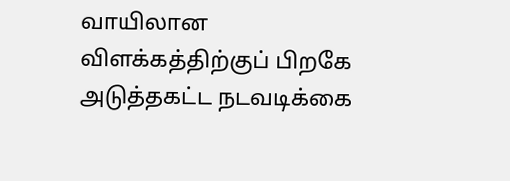வாயிலான விளக்கத்திற்குப் பிறகே அடுத்தகட்ட நடவடிக்கை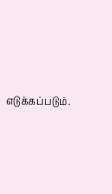எடுக்கப்படும்.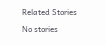Related Stories

No stories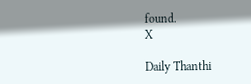found.
X

Daily Thanthi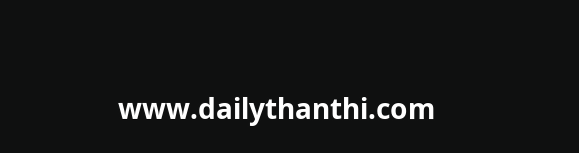www.dailythanthi.com